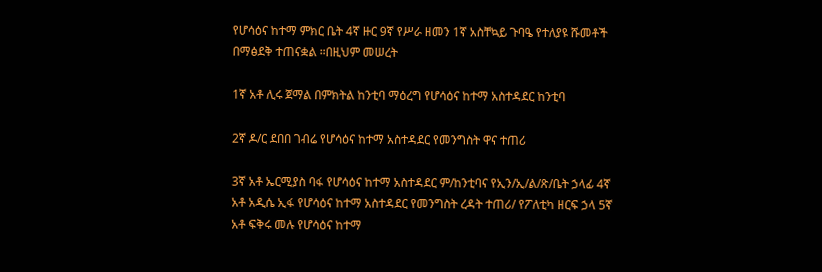የሆሳዕና ከተማ ምክር ቤት 4ኛ ዙር 9ኛ የሥራ ዘመን 1ኛ አስቸኳይ ጉባዔ የተለያዩ ሹመቶች በማፅደቅ ተጠናቋል ።በዚህም መሠረት

1ኛ አቶ ሊሩ ጀማል በምክትል ከንቲባ ማዕረግ የሆሳዕና ከተማ አስተዳደር ከንቲባ

2ኛ ዶ/ር ደበበ ገብሬ የሆሳዕና ከተማ አስተዳደር የመንግስት ዋና ተጠሪ

3ኛ አቶ ኤርሚያስ ባፋ የሆሳዕና ከተማ አስተዳደር ም/ከንቲባና የኢን/ኢ/ል/ጽ/ቤት ኃላፊ 4ኛ አቶ አዲሴ ኢፋ የሆሳዕና ከተማ አስተዳደር የመንግስት ረዳት ተጠሪ/ የፖለቲካ ዘርፍ ኃላ 5ኛ አቶ ፍቅሩ መሉ የሆሳዕና ከተማ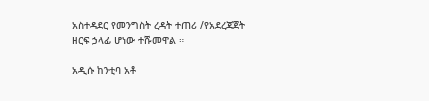አስተዳደር የመንግስት ረዳት ተጠሪ /የአደረጃጀት ዘርፍ ኃላፊ ሆነው ተሹመዋል ።

አዲሱ ከንቲባ አቶ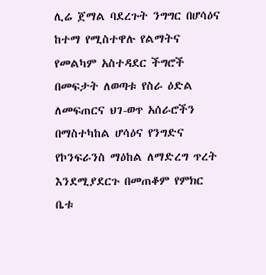ሊሬ ጀማል ባደረጉት ንግግር በሆሳዕና ከተማ የሚስተዋሉ የልማትና የመልካም አስተዳደር ችግሮች በመፍታት ለወጣቱ የስራ ዕድል ለመፍጠርና ህገ-ወጥ አሰራሮችን በማስተካከል ሆሳዕና የንግድና የኮንፍራንስ ማዕከል ለማድረግ ጥረት እንደሚያደርጉ በመጠቆም የምክር ቤቱ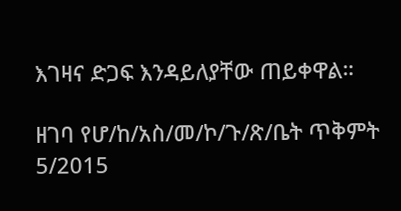እገዛና ድጋፍ እንዳይለያቸው ጠይቀዋል።

ዘገባ የሆ/ከ/አስ/መ/ኮ/ጉ/ጽ/ቤት ጥቅምት 5/2015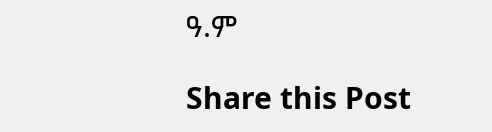ዓ.ም

Share this Post